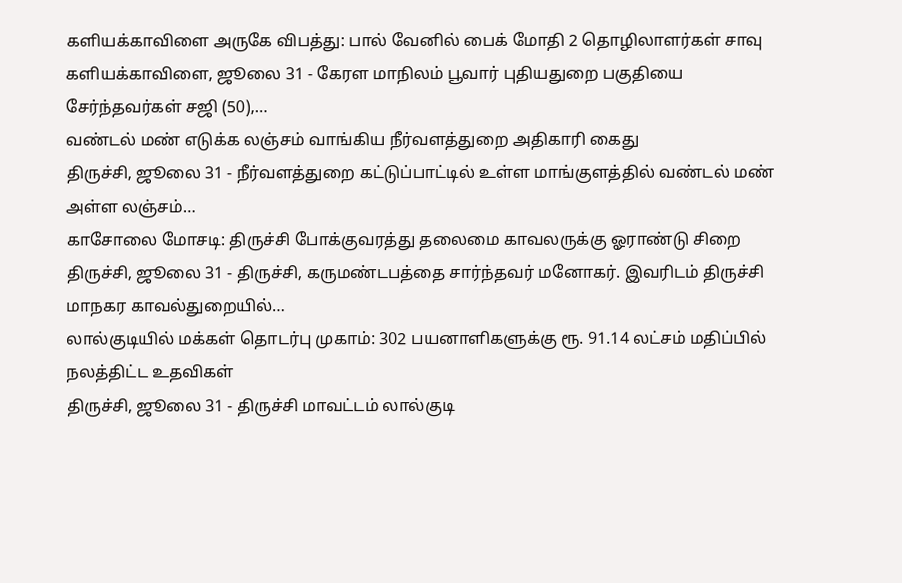களியக்காவிளை அருகே விபத்து: பால் வேனில் பைக் மோதி 2 தொழிலாளர்கள் சாவு
களியக்காவிளை, ஜூலை 31 - கேரள மாநிலம் பூவார் புதியதுறை பகுதியை சேர்ந்தவர்கள் சஜி (50),…
வண்டல் மண் எடுக்க லஞ்சம் வாங்கிய நீர்வளத்துறை அதிகாரி கைது
திருச்சி, ஜூலை 31 - நீர்வளத்துறை கட்டுப்பாட்டில் உள்ள மாங்குளத்தில் வண்டல் மண் அள்ள லஞ்சம்…
காசோலை மோசடி: திருச்சி போக்குவரத்து தலைமை காவலருக்கு ஓராண்டு சிறை
திருச்சி, ஜூலை 31 - திருச்சி, கருமண்டபத்தை சார்ந்தவர் மனோகர். இவரிடம் திருச்சி மாநகர காவல்துறையில்…
லால்குடியில் மக்கள் தொடர்பு முகாம்: 302 பயனாளிகளுக்கு ரூ. 91.14 லட்சம் மதிப்பில் நலத்திட்ட உதவிகள்
திருச்சி, ஜூலை 31 - திருச்சி மாவட்டம் லால்குடி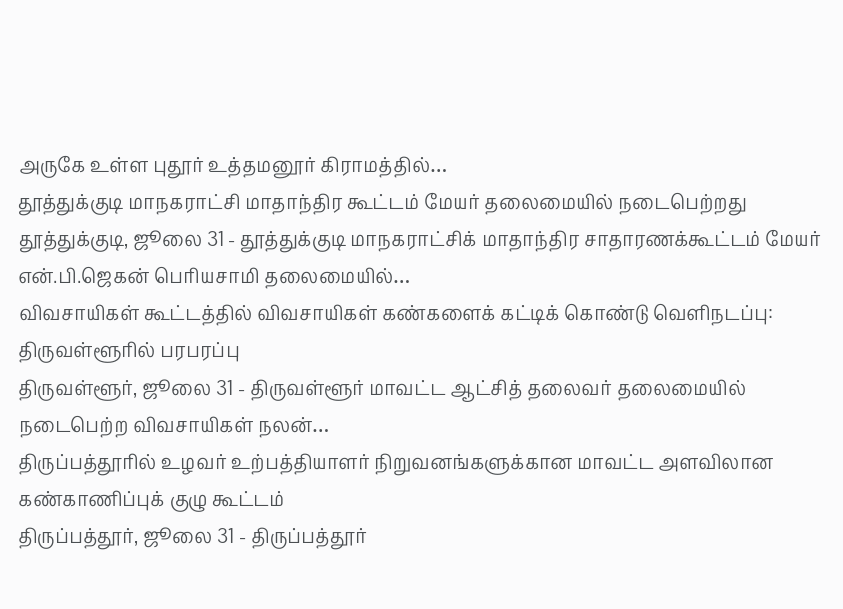அருகே உள்ள புதூர் உத்தமனூர் கிராமத்தில்…
தூத்துக்குடி மாநகராட்சி மாதாந்திர கூட்டம் மேயர் தலைமையில் நடைபெற்றது
தூத்துக்குடி, ஜூலை 31 - தூத்துக்குடி மாநகராட்சிக் மாதாந்திர சாதாரணக்கூட்டம் மேயர் என்.பி.ஜெகன் பெரியசாமி தலைமையில்…
விவசாயிகள் கூட்டத்தில் விவசாயிகள் கண்களைக் கட்டிக் கொண்டு வெளிநடப்பு: திருவள்ளூரில் பரபரப்பு
திருவள்ளூர், ஜூலை 31 - திருவள்ளூர் மாவட்ட ஆட்சித் தலைவர் தலைமையில் நடைபெற்ற விவசாயிகள் நலன்…
திருப்பத்தூரில் உழவர் உற்பத்தியாளர் நிறுவனங்களுக்கான மாவட்ட அளவிலான கண்காணிப்புக் குழு கூட்டம்
திருப்பத்தூர், ஜூலை 31 - திருப்பத்தூர்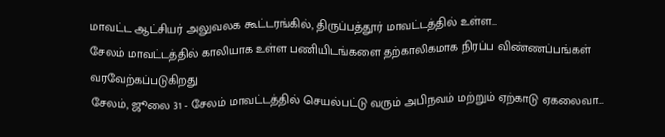மாவட்ட ஆட்சியர் அலுவலக கூட்டரங்கில், திருப்பத்தூர் மாவட்டத்தில் உள்ள…
சேலம் மாவட்டத்தில் காலியாக உள்ள பணியிடங்களை தற்காலிகமாக நிரப்ப விண்ணப்பங்கள் வரவேற்கப்படுகிறது
சேலம், ஜூலை 31 - சேலம் மாவட்டத்தில் செயல்பட்டு வரும் அபிநவம் மற்றும் ஏற்காடு ஏகலைவா…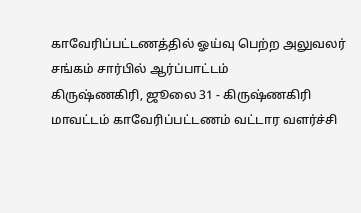காவேரிப்பட்டணத்தில் ஓய்வு பெற்ற அலுவலர் சங்கம் சார்பில் ஆர்ப்பாட்டம்
கிருஷ்ணகிரி, ஜூலை 31 - கிருஷ்ணகிரி மாவட்டம் காவேரிப்பட்டணம் வட்டார வளர்ச்சி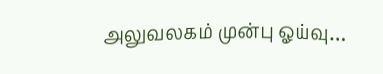அலுவலகம் முன்பு ஓய்வு…